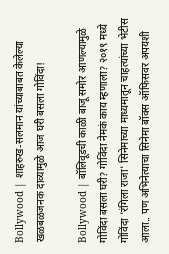Bollywood | शाहरुख-सलमान यांच्याबाबत केलेल्या खळबळजनक दाव्यामुळे आज घरी बसला गोविंदा!

Bollywood | बॉलिवूडची काळी बाजू समोर आणल्यामुळे गोविंदा बसला घरी? गोविंदा नेमकं काय म्हणाला? २०१९ मध्ये गोविंदा 'रंगिला राजा' सिनेमाच्या माध्यमातून चाहत्यांच्या भेटीस आला.. पण अभिनेत्याचा सिनेमा बॉक्स ऑफिसवर अपयशी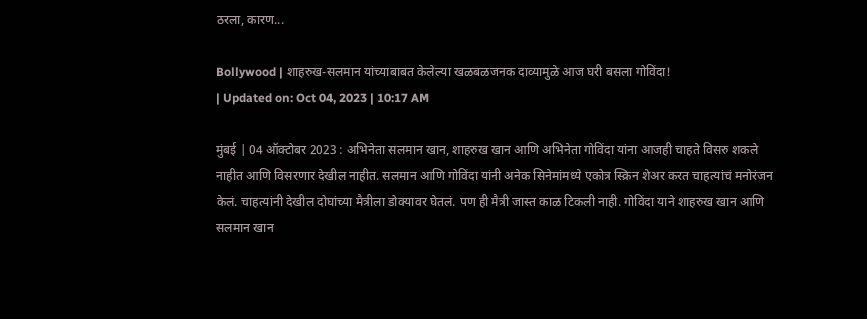ठरला, कारण...

Bollywood | शाहरुख-सलमान यांच्याबाबत केलेल्या खळबळजनक दाव्यामुळे आज घरी बसला गोविंदा!
| Updated on: Oct 04, 2023 | 10:17 AM

मुंबई | 04 ऑक्टोबर 2023 : अभिनेता सलमान खान, शाहरुख खान आणि अभिनेता गोविंदा यांना आजही चाहते विसरु शकले नाहीत आणि विसरणार देखील नाहीत. सलमान आणि गोविंदा यांनी अनेक सिनेमांमध्ये एकोत्र स्क्रिन शेअर करत चाहत्यांचं मनोरंजन केलं. चाहत्यांनी देखील दोघांच्या मैत्रीला डोक्यावर घेतलं. पण ही मैत्री जास्त काळ टिकली नाही. गोविंदा याने शाहरुख खान आणि सलमान खान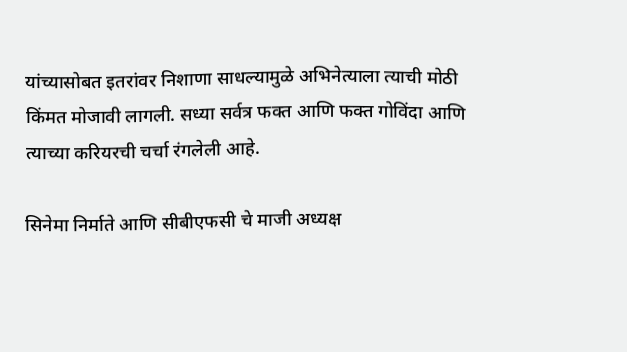यांच्यासोबत इतरांवर निशाणा साधल्यामुळे अभिनेत्याला त्याची मोठी किंमत मोजावी लागली. सध्या सर्वत्र फक्त आणि फक्त गोविंदा आणि त्याच्या करियरची चर्चा रंगलेली आहे.

सिनेमा निर्माते आणि सीबीएफसी चे माजी अध्यक्ष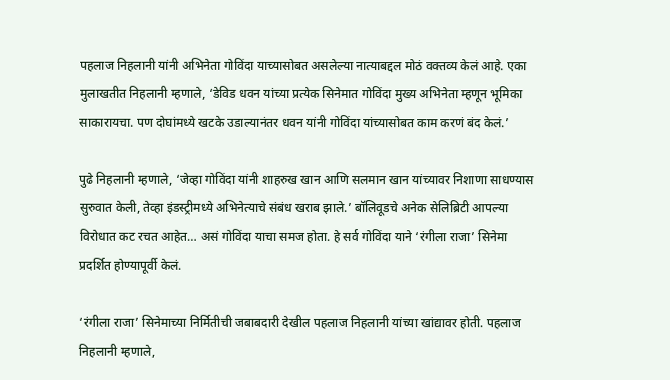पहलाज निहलानी यांनी अभिनेता गोविंदा याच्यासोबत असलेल्या नात्याबद्दल मोठं वक्तव्य केलं आहे. एका मुलाखतीत निहलानी म्हणाले, ‘डेविड धवन यांच्या प्रत्येक सिनेमात गोविंदा मुख्य अभिनेता म्हणून भूमिका साकारायचा. पण दोघांमध्ये खटके उडाल्यानंतर धवन यांनी गोविंदा यांच्यासोबत काम करणं बंद केलं.’

पुढे निहलानी म्हणाले, ‘जेव्हा गोविंदा यांनी शाहरुख खान आणि सलमान खान यांच्यावर निशाणा साधण्यास सुरुवात केली, तेव्हा इंडस्ट्रीमध्ये अभिनेत्याचे संबंध खराब झाले.’ बॉलिवूडचे अनेक सेलिब्रिटी आपल्या विरोधात कट रचत आहेत… असं गोविंदा याचा समज होता. हे सर्व गोविंदा याने ‘रंगीला राजा’ सिनेमा प्रदर्शित होण्यापूर्वी केलं.

‘रंगीला राजा’ सिनेमाच्या निर्मितीची जबाबदारी देखील पहलाज निहलानी यांच्या खांद्यावर होती. पहलाज निहलानी म्हणाले,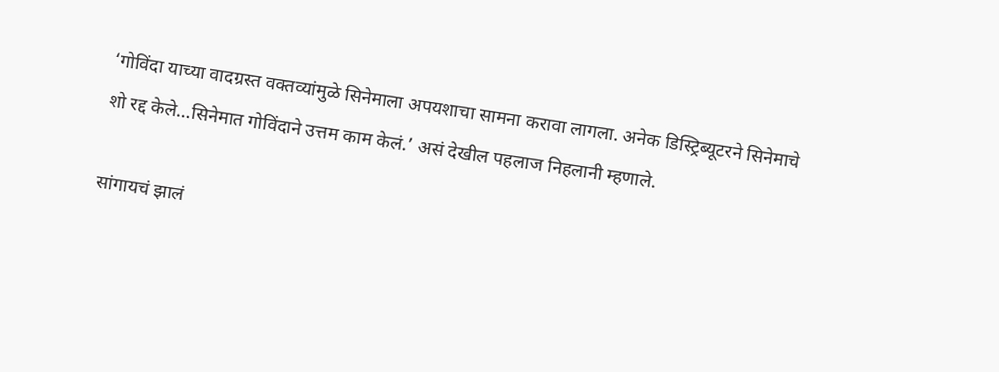‘गोविंदा याच्या वादग्रस्त वक्तव्यांमुळे सिनेमाला अपयशाचा सामना करावा लागला. अनेक डिस्ट्रिब्यूटरने सिनेमाचे शो रद्द केले…सिनेमात गोविंदाने उत्तम काम केलं.’ असं देखील पहलाज निहलानी म्हणाले.

सांगायचं झालं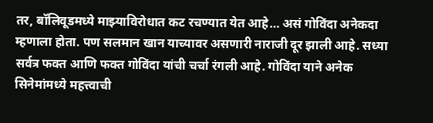तर, बॉलिवूडमध्ये माझ्याविरोधात कट रचण्यात येत आहे… असं गोविंदा अनेकदा म्हणाला होता. पण सलमान खान याच्यावर असणारी नाराजी दूर झाली आहे. सध्या सर्वत्र फक्त आणि फक्त गोविंदा यांची चर्चा रंगली आहे. गोविंदा याने अनेक सिनेमांमध्ये महत्त्वाची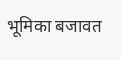भूमिका बजावत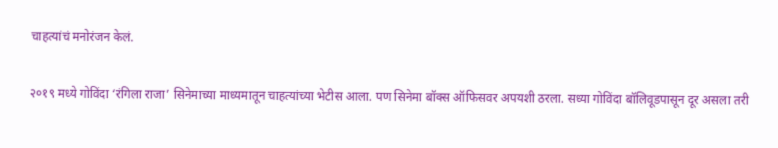चाहत्यांचं मनोरंजन केलं.

२०१९ मध्ये गोविंदा ‘रंगिला राजा’ सिनेमाच्या माध्यमातून चाहत्यांच्या भेटीस आला. पण सिनेमा बॉक्स ऑफिसवर अपयशी ठरला. सध्या गोविंदा बॉलिवूडपासून दूर असला तरी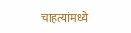चाहत्यांमध्ये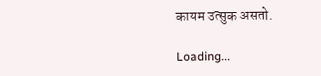कायम उत्सुक असतो.

Loading...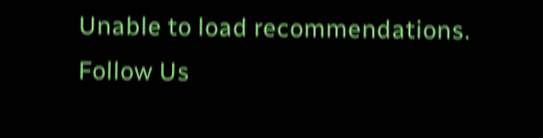Unable to load recommendations.
Follow Us